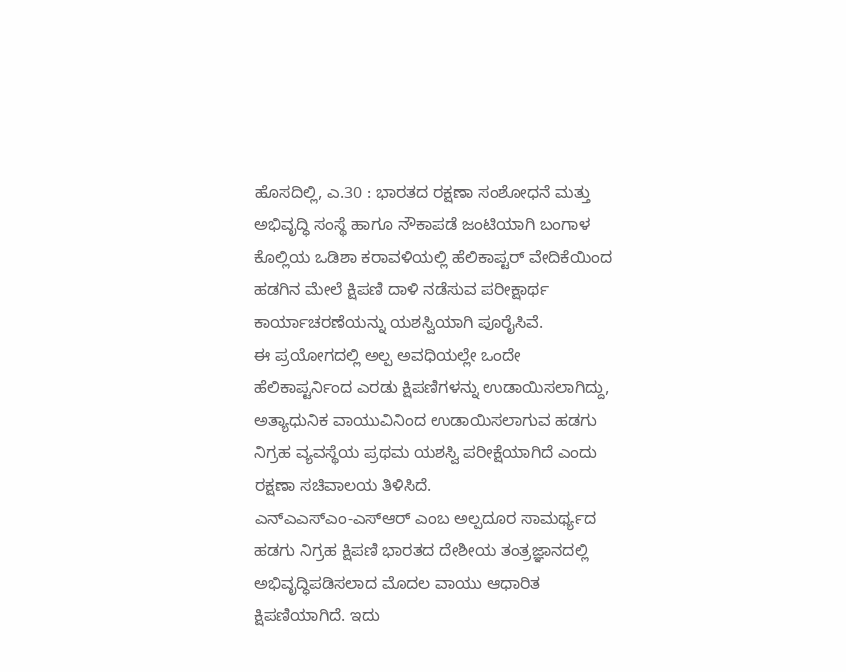ಹೊಸದಿಲ್ಲಿ, ಎ.30 : ಭಾರತದ ರಕ್ಷಣಾ ಸಂಶೋಧನೆ ಮತ್ತು ಅಭಿವೃದ್ಧಿ ಸಂಸ್ಥೆ ಹಾಗೂ ನೌಕಾಪಡೆ ಜಂಟಿಯಾಗಿ ಬಂಗಾಳ ಕೊಲ್ಲಿಯ ಒಡಿಶಾ ಕರಾವಳಿಯಲ್ಲಿ ಹೆಲಿಕಾಪ್ಟರ್ ವೇದಿಕೆಯಿಂದ ಹಡಗಿನ ಮೇಲೆ ಕ್ಷಿಪಣಿ ದಾಳಿ ನಡೆಸುವ ಪರೀಕ್ಷಾರ್ಥ ಕಾರ್ಯಾಚರಣೆಯನ್ನು ಯಶಸ್ವಿಯಾಗಿ ಪೂರೈಸಿವೆ.
ಈ ಪ್ರಯೋಗದಲ್ಲಿ ಅಲ್ಪ ಅವಧಿಯಲ್ಲೇ ಒಂದೇ ಹೆಲಿಕಾಪ್ಟರ್ನಿಂದ ಎರಡು ಕ್ಷಿಪಣಿಗಳನ್ನು ಉಡಾಯಿಸಲಾಗಿದ್ದು, ಅತ್ಯಾಧುನಿಕ ವಾಯುವಿನಿಂದ ಉಡಾಯಿಸಲಾಗುವ ಹಡಗು ನಿಗ್ರಹ ವ್ಯವಸ್ಥೆಯ ಪ್ರಥಮ ಯಶಸ್ವಿ ಪರೀಕ್ಷೆಯಾಗಿದೆ ಎಂದು ರಕ್ಷಣಾ ಸಚಿವಾಲಯ ತಿಳಿಸಿದೆ.
ಎನ್ಎಎಸ್ಎಂ-ಎಸ್ಆರ್ ಎಂಬ ಅಲ್ಪದೂರ ಸಾಮರ್ಥ್ಯದ ಹಡಗು ನಿಗ್ರಹ ಕ್ಷಿಪಣಿ ಭಾರತದ ದೇಶೀಯ ತಂತ್ರಜ್ಞಾನದಲ್ಲಿ ಅಭಿವೃದ್ಧಿಪಡಿಸಲಾದ ಮೊದಲ ವಾಯು ಆಧಾರಿತ ಕ್ಷಿಪಣಿಯಾಗಿದೆ. ಇದು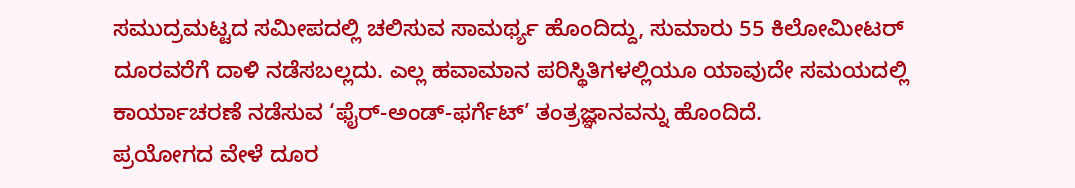ಸಮುದ್ರಮಟ್ಟದ ಸಮೀಪದಲ್ಲಿ ಚಲಿಸುವ ಸಾಮರ್ಥ್ಯ ಹೊಂದಿದ್ದು, ಸುಮಾರು 55 ಕಿಲೋಮೀಟರ್ ದೂರವರೆಗೆ ದಾಳಿ ನಡೆಸಬಲ್ಲದು. ಎಲ್ಲ ಹವಾಮಾನ ಪರಿಸ್ಥಿತಿಗಳಲ್ಲಿಯೂ ಯಾವುದೇ ಸಮಯದಲ್ಲಿ ಕಾರ್ಯಾಚರಣೆ ನಡೆಸುವ ‘ಫೈರ್-ಅಂಡ್-ಫರ್ಗೆಟ್’ ತಂತ್ರಜ್ಞಾನವನ್ನು ಹೊಂದಿದೆ.
ಪ್ರಯೋಗದ ವೇಳೆ ದೂರ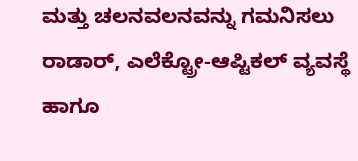ಮತ್ತು ಚಲನವಲನವನ್ನು ಗಮನಿಸಲು ರಾಡಾರ್, ಎಲೆಕ್ಟ್ರೋ-ಆಪ್ಟಿಕಲ್ ವ್ಯವಸ್ಥೆ ಹಾಗೂ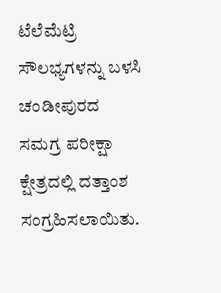ಟೆಲೆಮೆಟ್ರಿ ಸೌಲಭ್ಯಗಳನ್ನು ಬಳಸಿ ಚಂಡೀಪುರದ ಸಮಗ್ರ ಪರೀಕ್ಷಾ ಕ್ಷೇತ್ರದಲ್ಲಿ ದತ್ತಾಂಶ ಸಂಗ್ರಹಿಸಲಾಯಿತು.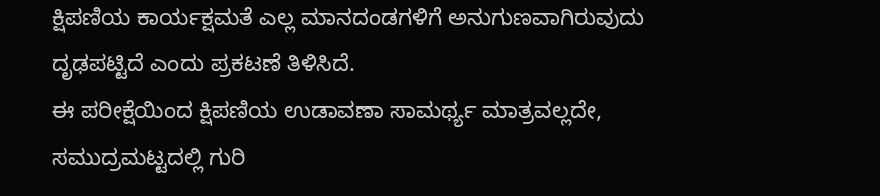ಕ್ಷಿಪಣಿಯ ಕಾರ್ಯಕ್ಷಮತೆ ಎಲ್ಲ ಮಾನದಂಡಗಳಿಗೆ ಅನುಗುಣವಾಗಿರುವುದು ದೃಢಪಟ್ಟಿದೆ ಎಂದು ಪ್ರಕಟಣೆ ತಿಳಿಸಿದೆ.
ಈ ಪರೀಕ್ಷೆಯಿಂದ ಕ್ಷಿಪಣಿಯ ಉಡಾವಣಾ ಸಾಮರ್ಥ್ಯ ಮಾತ್ರವಲ್ಲದೇ, ಸಮುದ್ರಮಟ್ಟದಲ್ಲಿ ಗುರಿ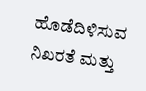ಹೊಡೆದಿಳಿಸುವ ನಿಖರತೆ ಮತ್ತು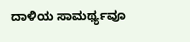ದಾಳಿಯ ಸಾಮರ್ಥ್ಯವೂ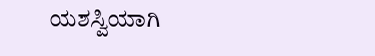ಯಶಸ್ವಿಯಾಗಿ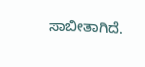ಸಾಬೀತಾಗಿದೆ.